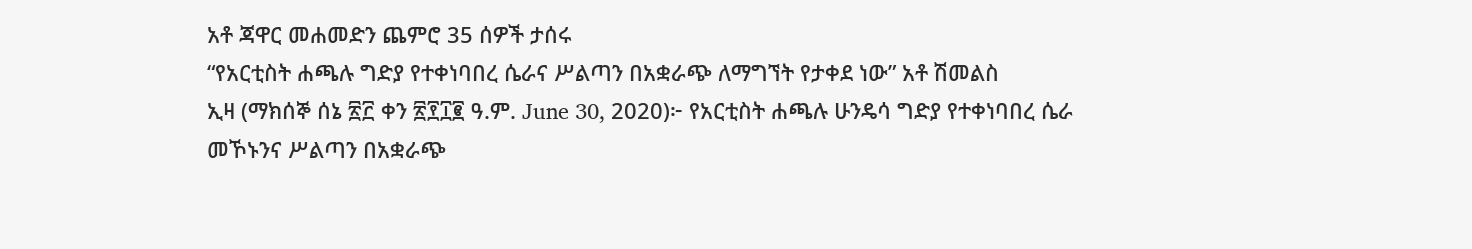አቶ ጃዋር መሐመድን ጨምሮ 35 ሰዎች ታሰሩ
“የአርቲስት ሐጫሉ ግድያ የተቀነባበረ ሴራና ሥልጣን በአቋራጭ ለማግኘት የታቀደ ነው” አቶ ሽመልስ
ኢዛ (ማክሰኞ ሰኔ ፳፫ ቀን ፳፻፲፪ ዓ.ም. June 30, 2020)፦ የአርቲስት ሐጫሉ ሁንዴሳ ግድያ የተቀነባበረ ሴራ መኾኑንና ሥልጣን በአቋራጭ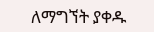ለማግኘት ያቀዱ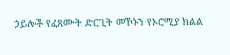ኃይሎች የፈጸሙት ድርጊት መኾኑን የኦሮሚያ ክልል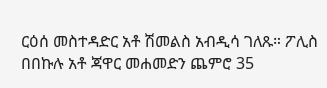ርዕሰ መስተዳድር አቶ ሽመልስ አብዲሳ ገለጹ። ፖሊስ በበኩሉ አቶ ጃዋር መሐመድን ጨምሮ 35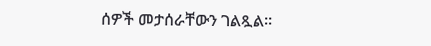ሰዎች መታሰራቸውን ገልጿል።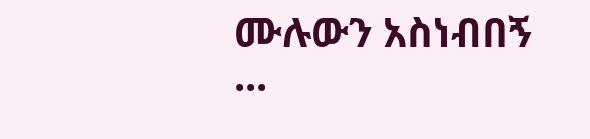ሙሉውን አስነብበኝ ...